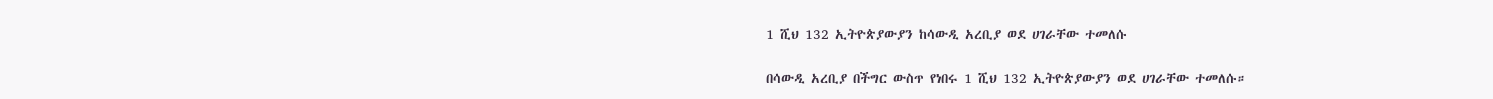1 ሺህ 132 ኢትዮጵያውያን ከሳውዲ አረቢያ ወደ ሀገራቸው ተመለሱ

በሳውዲ አረቢያ በችግር ውስጥ የነበሩ 1 ሺህ 132 ኢትዮጵያውያን ወደ ሀገራቸው ተመለሱ።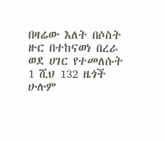በዛሬው እለት በሶስት ዙር በተከናወነ በረራ ወደ ሀገር የተመለሱት 1 ሺህ 132 ዜጎች ሁሉም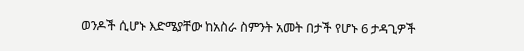ወንዶች ሲሆኑ እድሜያቸው ከአስራ ስምንት አመት በታች የሆኑ 6 ታዳጊዎች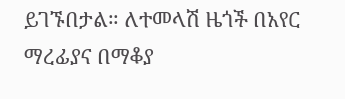ይገኙበታል። ለተመላሽ ዜጎች በአየር ማረፊያና በማቆያ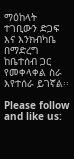ማዕከላት ተገቢውን ድጋፍ እና እንክብካቤ በማድረግ ከቤተሰብ ጋር የመቀላቀል ስራ እየተሰራ ይገኛል፡፡

Please follow and like us: